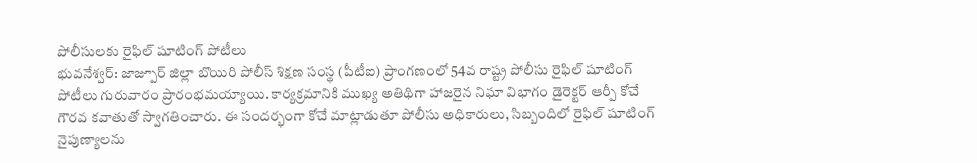పోలీసులకు రైఫిల్ షూటింగ్ పోటీలు
భువనేశ్వర్: జాజ్పూర్ జిల్లా బొయిరి పోలీస్ శిక్షణ సంస్థ (పీటీఐ) ప్రాంగణంలో 54వ రాష్ట్ర పోలీసు రైఫిల్ షూటింగ్ పోటీలు గురువారం ప్రారంభమయ్యాయి. కార్యక్రమానికి ముఖ్య అతిథిగా హాజరైన నిఘా విభాగం డైరెక్టర్ ఆర్పీ కోచే గౌరవ కవాతుతో స్వాగతించారు. ఈ సందర్భంగా కోచే మాట్లాడుతూ పోలీసు అధికారులు, సిబ్బందిలో రైఫిల్ షూటింగ్ నైపుణ్యాలను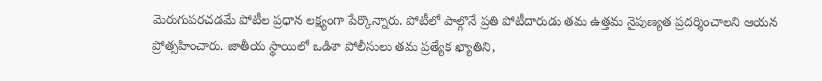మెరుగుపరచడమే పోటీల ప్రధాన లక్ష్యంగా పేర్కొన్నారు. పోటీలో పాల్గొనే ప్రతి పోటీదారుడు తమ ఉత్తమ నైపుణ్యత ప్రదర్శించాలని ఆయన ప్రోత్సహించారు. జాతీయ స్థాయిలో ఒడిశా పోలీసులు తమ ప్రత్యేక ఖ్యాతిని,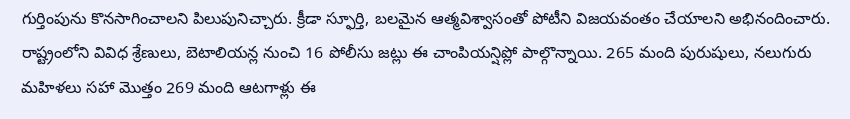గుర్తింపును కొనసాగించాలని పిలుపునిచ్చారు. క్రీడా స్ఫూర్తి, బలమైన ఆత్మవిశ్వాసంతో పోటీని విజయవంతం చేయాలని అభినందించారు. రాష్ట్రంలోని వివిధ శ్రేణులు, బెటాలియన్ల నుంచి 16 పోలీసు జట్లు ఈ చాంపియన్షిప్లో పాల్గొన్నాయి. 265 మంది పురుషులు, నలుగురు మహిళలు సహా మొత్తం 269 మంది ఆటగాళ్లు ఈ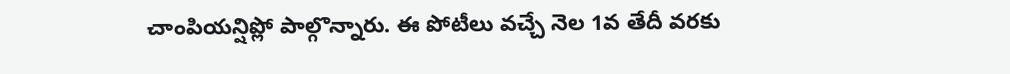చాంపియన్షిప్లో పాల్గొన్నారు. ఈ పోటీలు వచ్చే నెల 1వ తేదీ వరకు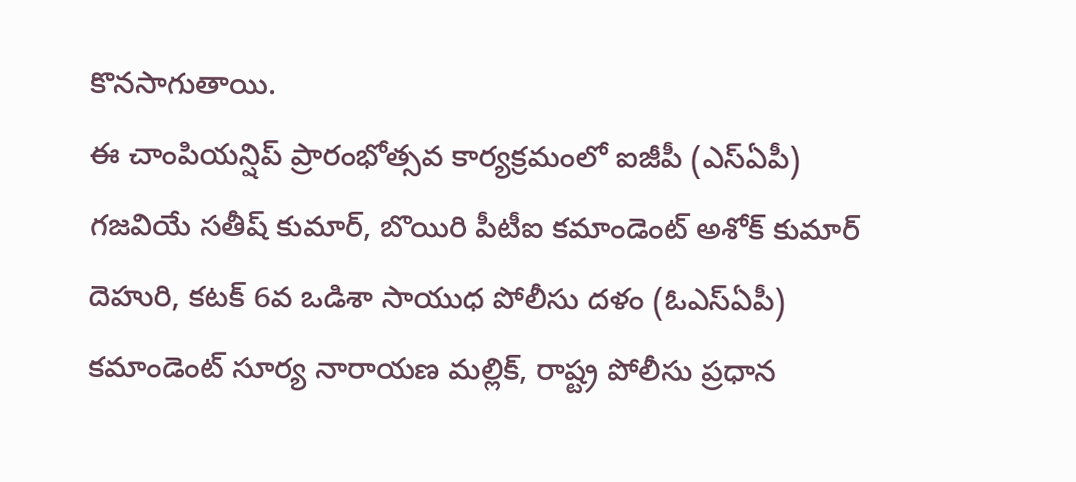కొనసాగుతాయి.
ఈ చాంపియన్షిప్ ప్రారంభోత్సవ కార్యక్రమంలో ఐజీపీ (ఎస్ఏపీ) గజవియే సతీష్ కుమార్, బొయిరి పీటీఐ కమాండెంట్ అశోక్ కుమార్ దెహురి, కటక్ 6వ ఒడిశా సాయుధ పోలీసు దళం (ఓఎస్ఏపీ) కమాండెంట్ సూర్య నారాయణ మల్లిక్, రాష్ట్ర పోలీసు ప్రధాన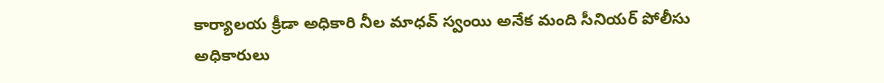కార్యాలయ క్రీడా అధికారి నీల మాధవ్ స్వంయి అనేక మంది సీనియర్ పోలీసు అధికారులు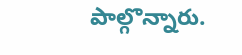పాల్గొన్నారు.